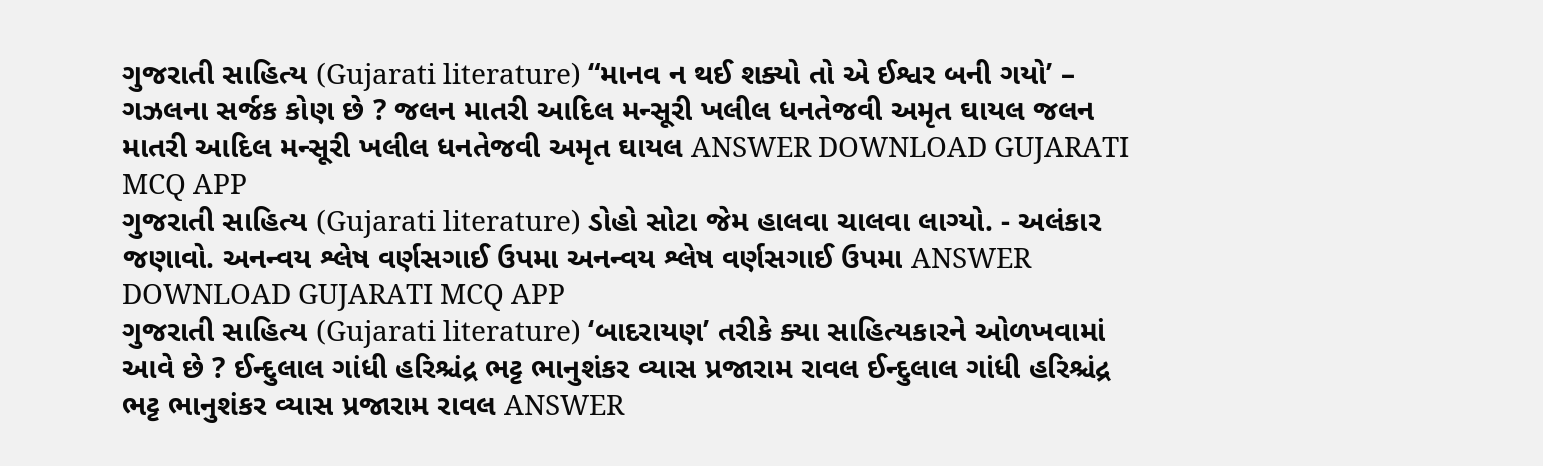ગુજરાતી સાહિત્ય (Gujarati literature) “માનવ ન થઈ શક્યો તો એ ઈશ્વર બની ગયો’ – ગઝલના સર્જક કોણ છે ? જલન માતરી આદિલ મન્સૂરી ખલીલ ધનતેજવી અમૃત ઘાયલ જલન માતરી આદિલ મન્સૂરી ખલીલ ધનતેજવી અમૃત ઘાયલ ANSWER DOWNLOAD GUJARATI MCQ APP
ગુજરાતી સાહિત્ય (Gujarati literature) ડોહો સોટા જેમ હાલવા ચાલવા લાગ્યો. - અલંકાર જણાવો. અનન્વય શ્લેષ વર્ણસગાઈ ઉપમા અનન્વય શ્લેષ વર્ણસગાઈ ઉપમા ANSWER DOWNLOAD GUJARATI MCQ APP
ગુજરાતી સાહિત્ય (Gujarati literature) ‘બાદરાયણ’ તરીકે ક્યા સાહિત્યકારને ઓળખવામાં આવે છે ? ઈન્દુલાલ ગાંધી હરિશ્ચંદ્ર ભટ્ટ ભાનુશંકર વ્યાસ પ્રજારામ રાવલ ઈન્દુલાલ ગાંધી હરિશ્ચંદ્ર ભટ્ટ ભાનુશંકર વ્યાસ પ્રજારામ રાવલ ANSWER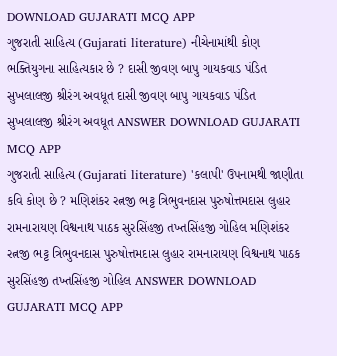DOWNLOAD GUJARATI MCQ APP
ગુજરાતી સાહિત્ય (Gujarati literature) નીચેનામાંથી કોણ ભક્તિયુગના સાહિત્યકાર છે ? દાસી જીવણ બાપુ ગાયકવાડ પંડિત સુખલાલજી શ્રીરંગ અવધૂત દાસી જીવણ બાપુ ગાયકવાડ પંડિત સુખલાલજી શ્રીરંગ અવધૂત ANSWER DOWNLOAD GUJARATI MCQ APP
ગુજરાતી સાહિત્ય (Gujarati literature) 'કલાપી' ઉપનામથી જાણીતા કવિ કોણ છે ? મણિશંકર રત્નજી ભટ્ટ ત્રિભુવનદાસ પુરુષોત્તમદાસ લુહાર રામનારાયણ વિશ્વનાથ પાઠક સુરસિંહજી તખ્તસિંહજી ગોહિલ મણિશંકર રત્નજી ભટ્ટ ત્રિભુવનદાસ પુરુષોત્તમદાસ લુહાર રામનારાયણ વિશ્વનાથ પાઠક સુરસિંહજી તખ્તસિંહજી ગોહિલ ANSWER DOWNLOAD GUJARATI MCQ APP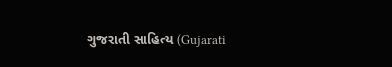ગુજરાતી સાહિત્ય (Gujarati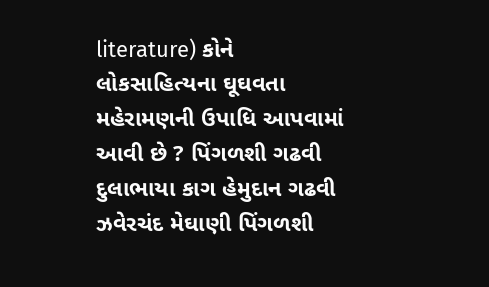literature) કોને લોકસાહિત્યના ઘૂઘવતા મહેરામણની ઉપાધિ આપવામાં આવી છે ? પિંગળશી ગઢવી દુલાભાયા કાગ હેમુદાન ગઢવી ઝવેરચંદ મેઘાણી પિંગળશી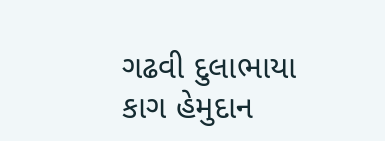ગઢવી દુલાભાયા કાગ હેમુદાન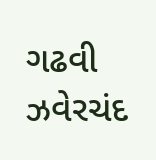ગઢવી ઝવેરચંદ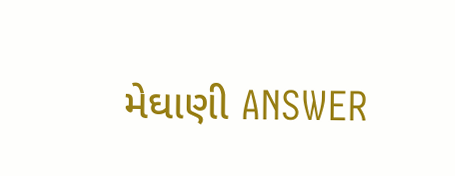મેઘાણી ANSWER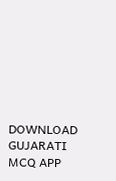DOWNLOAD GUJARATI MCQ APP